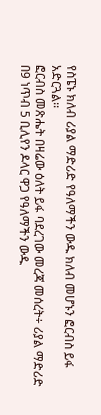የስፔኑ ክለብ ሪያል ማድሪድ የዓለማችን ውዱ ክለብ መሆኑን ፎርብስ ይፋ አድርጓል፡፡
ፎርብስ መጽሔት በዛሬው ዕለት ይፋ ባደረገው መረጃ መሰረት÷ ሪያል ማድሪድ በ9 ነጥብ 5 ቢሊየን ዶላር ዋጋ የዓለማችን ውዱ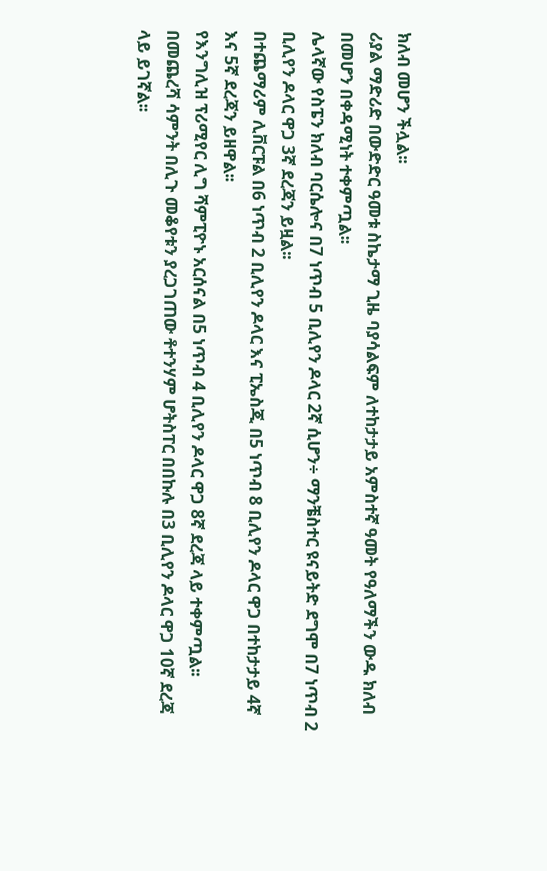ክለብ መሆን ችሏል፡፡
ሪያል ማድሪድ በውድድር ዓመቱ ስኬታማ ጊዜ ባያሳልፍም ለተከታታይ አምስተኛ ዓመት የዓለማችን ውዱ ክለብ በመሆን በቀዳሚነት ተቀምጧል፡፡
ሌላኛው የስፔን ክለብ ባርሴሎና በ7 ነጥብ 5 ቢሊየን ዶላር 2ኛ ሲሆን÷ ማንቼስተር ዩናይትድ ደግሞ በ7 ነጥብ 2 ቢሊየን ዶላር ዋጋ 3ኛ ደረጃን ይዟል፡፡
በተጨማሪም ሊቨርፑል በ6 ነጥብ 2 ቢሊየን ዶላር እና ፒኤስጂ በ5 ነጥብ 8 ቢሊየን ዶላር ዋጋ በተከታታይ 4ኛ እና 5ኛ ደረጃን ይዘዋል፡፡
የእንግሊዝ ፕሪሚየር ሊግ ሻምፒዮኑ አርሰናል በ5 ነጥብ 4 ቢሊየን ዶላር ዋጋ 8ኛ ደረጃ ላይ ተቀምጧል፡፡
በመጨረሻ ሳምንት በሊጉ መቆየቱን ያረጋገጠው ቶተንሃም ሆትስፐር በበኩሉ በ3 ቢሊየን ዶላር ዋጋ 10ኛ ደረጃ ላይ ይገኛል፡፡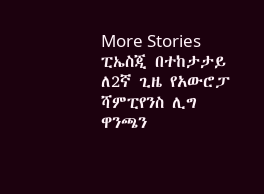More Stories
ፒኤስጂ በተከታታይ ለ2ኛ ጊዜ የአውሮፓ ሻምፒየንስ ሊግ ዋንጫን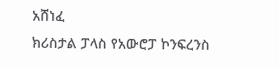አሸነፈ
ክሪስታል ፓላስ የአውሮፓ ኮንፍረንስ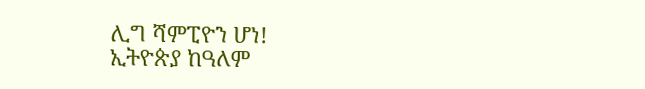ሊግ ሻምፒዮን ሆነ!
ኢትዮጵያ ከዓለም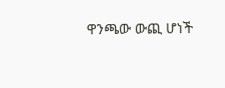ዋንጫው ውጪ ሆነች